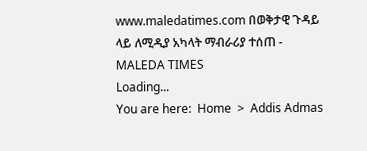www.maledatimes.com በወቅታዊ ጉዳይ ላይ ለሚዲያ አካላት ማብራሪያ ተሰጠ - MALEDA TIMES
Loading...
You are here:  Home  >  Addis Admas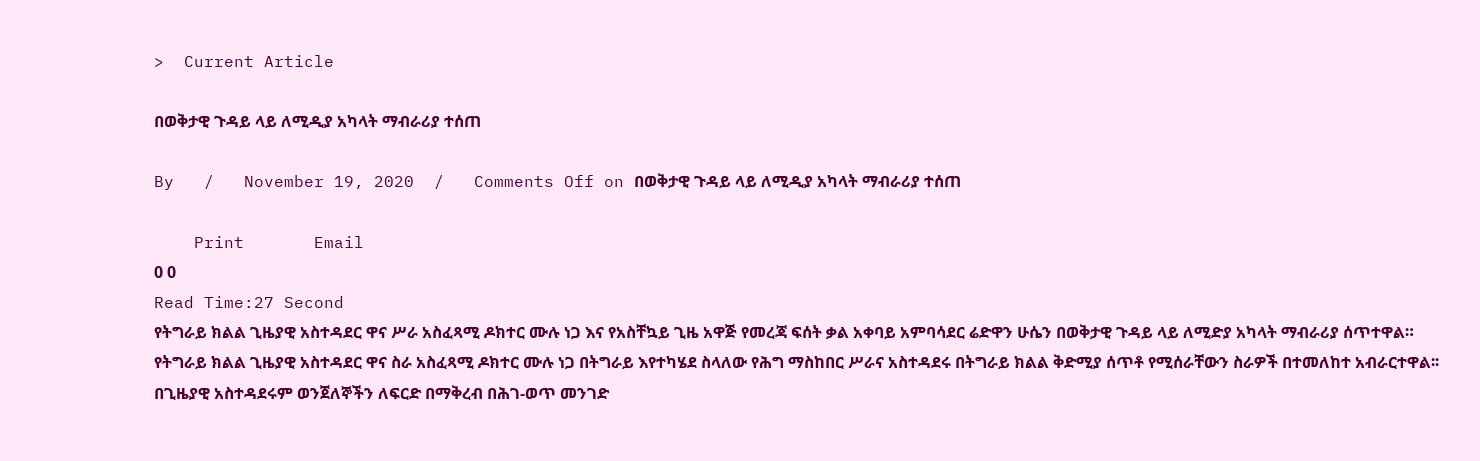>  Current Article

በወቅታዊ ጉዳይ ላይ ለሚዲያ አካላት ማብራሪያ ተሰጠ

By   /   November 19, 2020  /   Comments Off on በወቅታዊ ጉዳይ ላይ ለሚዲያ አካላት ማብራሪያ ተሰጠ

    Print       Email
0 0
Read Time:27 Second
የትግራይ ክልል ጊዜያዊ አስተዳደር ዋና ሥራ አስፈጻሚ ዶክተር ሙሉ ነጋ እና የአስቸኳይ ጊዜ አዋጅ የመረጃ ፍሰት ቃል አቀባይ አምባሳደር ሬድዋን ሁሴን በወቅታዊ ጉዳይ ላይ ለሚድያ አካላት ማብራሪያ ሰጥተዋል።
የትግራይ ክልል ጊዜያዊ አስተዳደር ዋና ስራ አስፈጻሚ ዶክተር ሙሉ ነጋ በትግራይ እየተካሄደ ስላለው የሕግ ማስከበር ሥራና አስተዳደሩ በትግራይ ክልል ቅድሚያ ሰጥቶ የሚሰራቸውን ስራዎች በተመለከተ አብራርተዋል፡፡
በጊዜያዊ አስተዳደሩም ወንጀለኞችን ለፍርድ በማቅረብ በሕገ-ወጥ መንገድ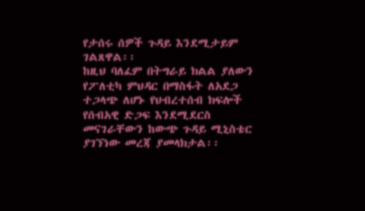የታሰሩ ሰዎች ጉዳይ እንደሚታይም ገልጸዋል፡፡
ከዚህ ባለፈም በትግራይ ክልል ያለውን የፖለቲካ ምህዳር በማስፋት ለአደጋ ተጋላጭ ለሆኑ የህብረተሰብ ክፍሎች የሰብአዊ ድጋፍ እንደሚደርስ መናገራቸውን ከውጭ ጉዳይ ሚኒስቴር ያገኘነው መረጃ ያመላክታል፡፡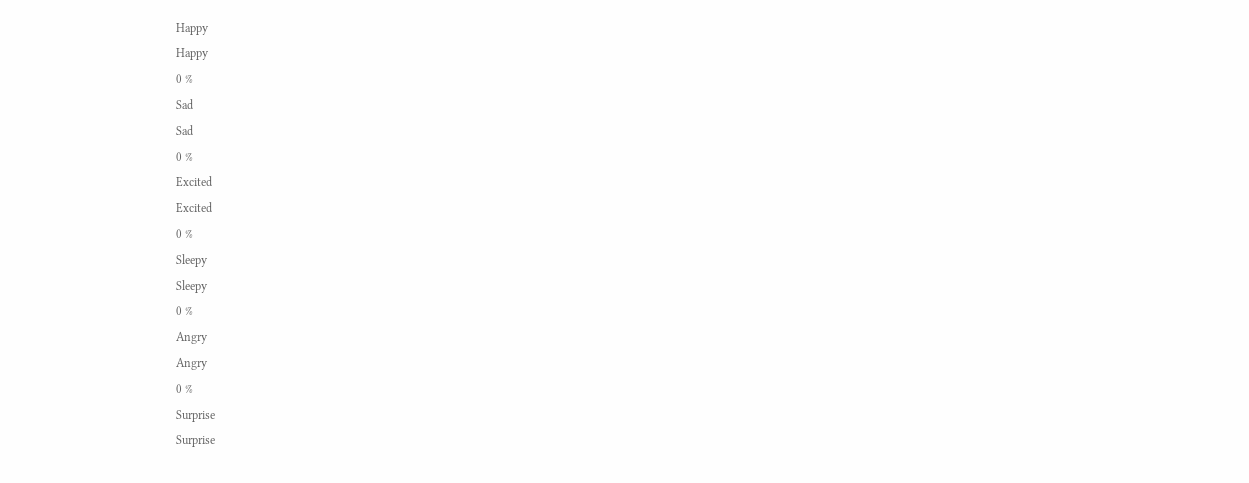Happy
Happy
0 %
Sad
Sad
0 %
Excited
Excited
0 %
Sleepy
Sleepy
0 %
Angry
Angry
0 %
Surprise
Surprise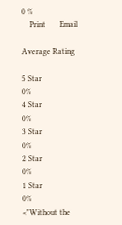0 %
    Print       Email

Average Rating

5 Star
0%
4 Star
0%
3 Star
0%
2 Star
0%
1 Star
0%
<"Without the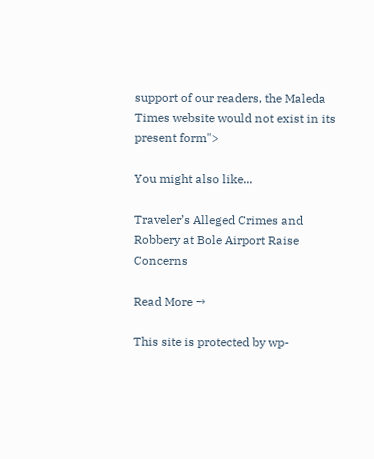support of our readers, the Maleda Times website would not exist in its present form">

You might also like...

Traveler’s Alleged Crimes and Robbery at Bole Airport Raise Concerns

Read More →

This site is protected by wp-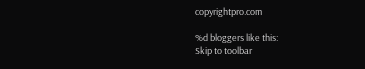copyrightpro.com

%d bloggers like this:
Skip to toolbar